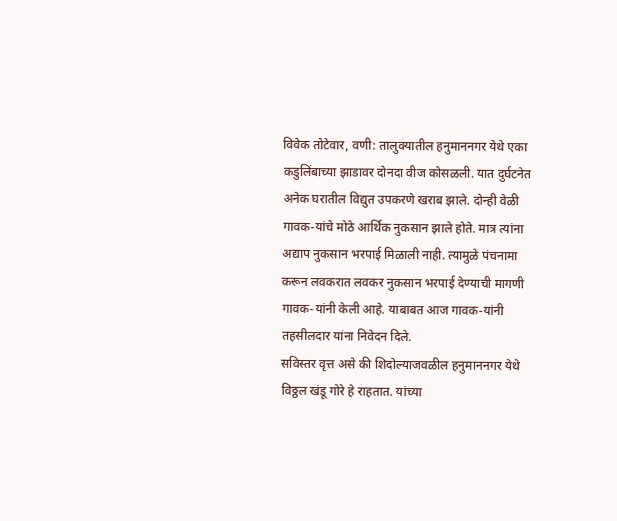विवेक तोटेवार, वणी: तालुक्यातील हनुमाननगर येथे एका कडुलिंबाच्या झाडावर दोनदा वीज कोसळली. यात दुर्घटनेत अनेक घरातील विद्युत उपकरणे खराब झाले. दोन्ही वेळी गावक-यांचे मोठे आर्थिक नुकसान झाले होते. मात्र त्यांना अद्याप नुकसान भरपाई मिळाली नाही. त्यामुळे पंचनामा करून लवकरात लवकर नुकसान भरपाई देण्याची मागणी गावक-यांनी केली आहे. याबाबत आज गावक-यांनी तहसीलदार यांना निवेदन दिले.
सविस्तर वृत्त असे की शिदोल्याजवळील हनुमाननगर येथे विठ्ठल खंडू गोरे हे राहतात. यांच्या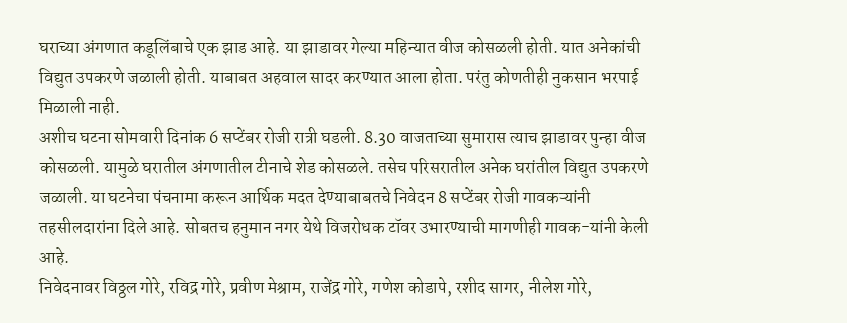घराच्या अंगणात कडूलिंबाचे एक झाड आहे. या झाडावर गेल्या महिन्यात वीज कोसळली होती. यात अनेकांची विद्युत उपकरणे जळाली होती. याबाबत अहवाल सादर करण्यात आला होता. परंतु कोणतीही नुकसान भरपाई मिळाली नाही.
अशीच घटना सोमवारी दिनांक 6 सप्टेंबर रोजी रात्री घडली. 8.30 वाजताच्या सुमारास त्याच झाडावर पुन्हा वीज कोसळली. यामुळे घरातील अंगणातील टीनाचे शेड कोसळले. तसेच परिसरातील अनेक घरांतील विद्युत उपकरणे जळाली. या घटनेचा पंचनामा करून आर्थिक मदत देण्याबाबतचे निवेदन 8 सप्टेंबर रोजी गावकऱ्यांनी तहसीलदारांना दिले आहे. सोबतच हनुमान नगर येथे विजरोधक टॉवर उभारण्याची मागणीही गावक-यांनी केली आहे.
निवेदनावर विठ्ठल गोरे, रविद्र गोरे, प्रवीण मेश्राम, राजेंद्र गोरे, गणेश कोडापे, रशीद सागर, नीलेश गोरे,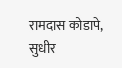रामदास कोडापे, सुधीर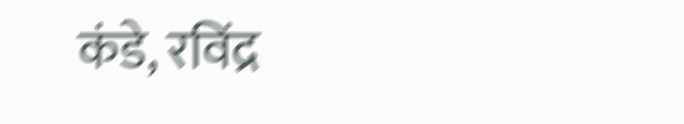कंडे, रविंद्र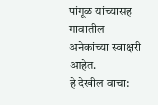पांगूळ यांच्यासह गावातील अनेकांच्या स्वाक्षरी आहेत.
हे देखील वाचा: